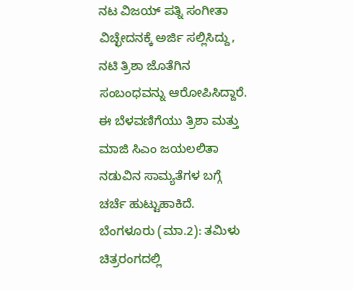ನಟ ವಿಜಯ್ ಪತ್ನಿ ಸಂಗೀತಾ ವಿಚ್ಛೇದನಕ್ಕೆ ಅರ್ಜಿ ಸಲ್ಲಿಸಿದ್ದು, ನಟಿ ತ್ರಿಶಾ ಜೊತೆಗಿನ ಸಂಬಂಧವನ್ನು ಆರೋಪಿಸಿದ್ದಾರೆ. ಈ ಬೆಳವಣಿಗೆಯು ತ್ರಿಶಾ ಮತ್ತು ಮಾಜಿ ಸಿಎಂ ಜಯಲಲಿತಾ ನಡುವಿನ ಸಾಮ್ಯತೆಗಳ ಬಗ್ಗೆ ಚರ್ಚೆ ಹುಟ್ಟುಹಾಕಿದೆ.
ಬೆಂಗಳೂರು (ಮಾ.2): ತಮಿಳು ಚಿತ್ರರಂಗದಲ್ಲಿ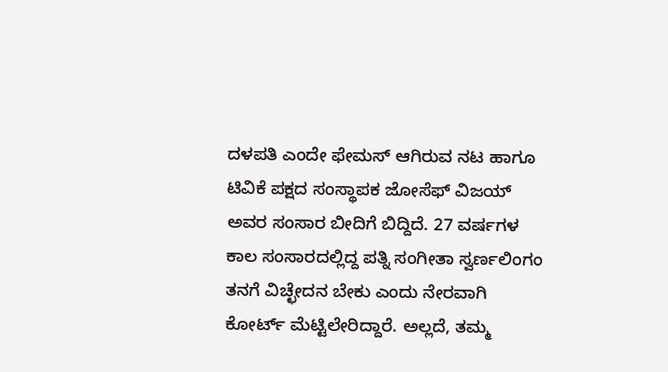ದಳಪತಿ ಎಂದೇ ಫೇಮಸ್ ಆಗಿರುವ ನಟ ಹಾಗೂ ಟಿವಿಕೆ ಪಕ್ಷದ ಸಂಸ್ಥಾಪಕ ಜೋಸೆಫ್ ವಿಜಯ್ ಅವರ ಸಂಸಾರ ಬೀದಿಗೆ ಬಿದ್ದಿದೆ. 27 ವರ್ಷಗಳ ಕಾಲ ಸಂಸಾರದಲ್ಲಿದ್ದ ಪತ್ನಿ ಸಂಗೀತಾ ಸ್ವರ್ಣಲಿಂಗಂ ತನಗೆ ವಿಚ್ಛೇದನ ಬೇಕು ಎಂದು ನೇರವಾಗಿ ಕೋರ್ಟ್ ಮೆಟ್ಟಿಲೇರಿದ್ದಾರೆ. ಅಲ್ಲದೆ, ತಮ್ಮ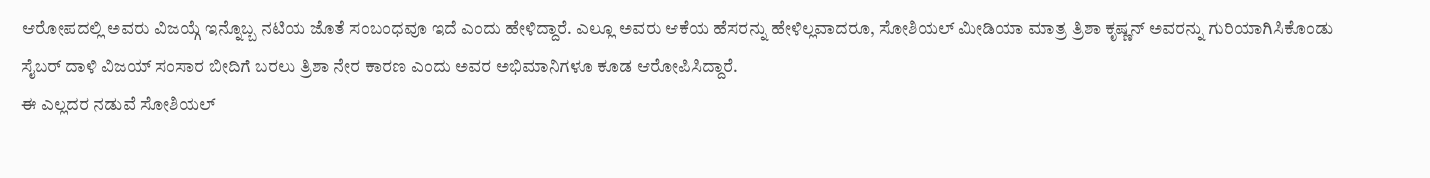ಆರೋಪದಲ್ಲಿ ಅವರು ವಿಜಯ್ಗೆ ಇನ್ನೊಬ್ಬ ನಟಿಯ ಜೊತೆ ಸಂಬಂಧವೂ ಇದೆ ಎಂದು ಹೇಳಿದ್ದಾರೆ. ಎಲ್ಲೂ ಅವರು ಆಕೆಯ ಹೆಸರನ್ನು ಹೇಳಿಲ್ಲವಾದರೂ, ಸೋಶಿಯಲ್ ಮೀಡಿಯಾ ಮಾತ್ರ ತ್ರಿಶಾ ಕೃಷ್ಣನ್ ಅವರನ್ನು ಗುರಿಯಾಗಿಸಿಕೊಂಡು ಸೈಬರ್ ದಾಳಿ ವಿಜಯ್ ಸಂಸಾರ ಬೀದಿಗೆ ಬರಲು ತ್ರಿಶಾ ನೇರ ಕಾರಣ ಎಂದು ಅವರ ಅಭಿಮಾನಿಗಳೂ ಕೂಡ ಆರೋಪಿಸಿದ್ದಾರೆ.
ಈ ಎಲ್ಲದರ ನಡುವೆ ಸೋಶಿಯಲ್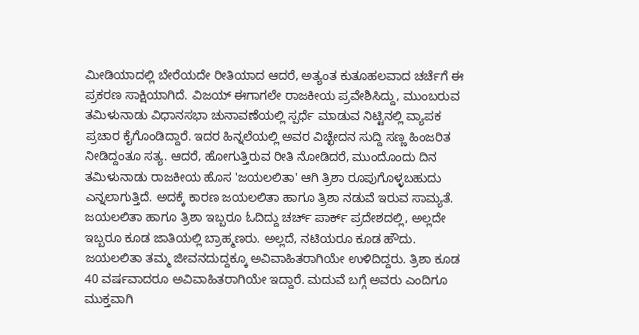ಮೀಡಿಯಾದಲ್ಲಿ ಬೇರೆಯದೇ ರೀತಿಯಾದ ಆದರೆ, ಅತ್ಯಂತ ಕುತೂಹಲವಾದ ಚರ್ಚೆಗೆ ಈ ಪ್ರಕರಣ ಸಾಕ್ಷಿಯಾಗಿದೆ. ವಿಜಯ್ ಈಗಾಗಲೇ ರಾಜಕೀಯ ಪ್ರವೇಶಿಸಿದ್ದು, ಮುಂಬರುವ ತಮಿಳುನಾಡು ವಿಧಾನಸಭಾ ಚುನಾವಣೆಯಲ್ಲಿ ಸ್ಪರ್ಧೆ ಮಾಡುವ ನಿಟ್ಟಿನಲ್ಲಿ ವ್ಯಾಪಕ ಪ್ರಚಾರ ಕೈಗೊಂಡಿದ್ದಾರೆ. ಇದರ ಹಿನ್ನಲೆಯಲ್ಲಿ ಅವರ ವಿಚ್ಛೇದನ ಸುದ್ದಿ ಸಣ್ಣ ಹಿಂಜರಿತ ನೀಡಿದ್ದಂತೂ ಸತ್ಯ. ಆದರೆ, ಹೋಗುತ್ತಿರುವ ರೀತಿ ನೋಡಿದರೆ, ಮುಂದೊಂದು ದಿನ ತಮಿಳುನಾಡು ರಾಜಕೀಯ ಹೊಸ 'ಜಯಲಲಿತಾ' ಆಗಿ ತ್ರಿಶಾ ರೂಪುಗೊಳ್ಳಬಹುದು ಎನ್ನಲಾಗುತ್ತಿದೆ. ಅದಕ್ಕೆ ಕಾರಣ ಜಯಲಲಿತಾ ಹಾಗೂ ತ್ರಿಶಾ ನಡುವೆ ಇರುವ ಸಾಮ್ಯತೆ.
ಜಯಲಲಿತಾ ಹಾಗೂ ತ್ರಿಶಾ ಇಬ್ಬರೂ ಓದಿದ್ದು ಚರ್ಚ್ ಪಾರ್ಕ್ ಪ್ರದೇಶದಲ್ಲಿ, ಅಲ್ಲದೇ ಇಬ್ಬರೂ ಕೂಡ ಜಾತಿಯಲ್ಲಿ ಬ್ರಾಹ್ಮಣರು. ಅಲ್ಲದೆ, ನಟಿಯರೂ ಕೂಡ ಹೌದು. ಜಯಲಲಿತಾ ತಮ್ಮ ಜೀವನದುದ್ದಕ್ಕೂ ಅವಿವಾಹಿತರಾಗಿಯೇ ಉಳಿದಿದ್ದರು. ತ್ರಿಶಾ ಕೂಡ 40 ವರ್ಷವಾದರೂ ಅವಿವಾಹಿತರಾಗಿಯೇ ಇದ್ದಾರೆ. ಮದುವೆ ಬಗ್ಗೆ ಅವರು ಎಂದಿಗೂ ಮುಕ್ತವಾಗಿ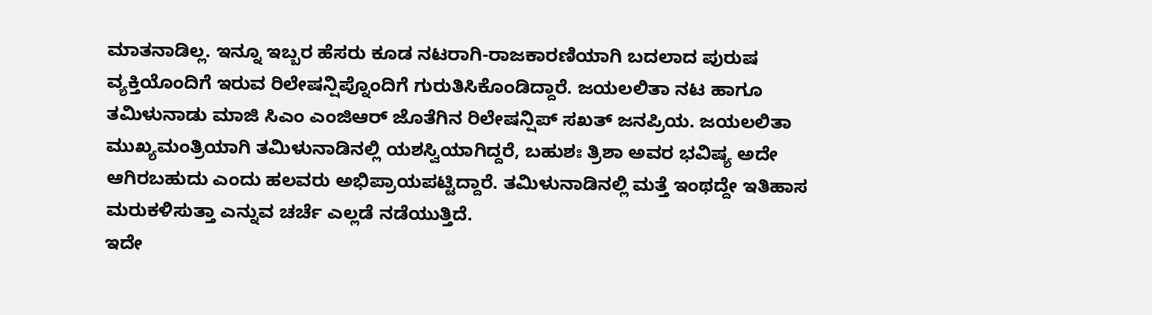ಮಾತನಾಡಿಲ್ಲ. ಇನ್ನೂ ಇಬ್ಬರ ಹೆಸರು ಕೂಡ ನಟರಾಗಿ-ರಾಜಕಾರಣಿಯಾಗಿ ಬದಲಾದ ಪುರುಷ ವ್ಯಕ್ತಿಯೊಂದಿಗೆ ಇರುವ ರಿಲೇಷನ್ಷಿಪ್ನೊಂದಿಗೆ ಗುರುತಿಸಿಕೊಂಡಿದ್ದಾರೆ. ಜಯಲಲಿತಾ ನಟ ಹಾಗೂ ತಮಿಳುನಾಡು ಮಾಜಿ ಸಿಎಂ ಎಂಜಿಆರ್ ಜೊತೆಗಿನ ರಿಲೇಷನ್ಷಿಪ್ ಸಖತ್ ಜನಪ್ರಿಯ. ಜಯಲಲಿತಾ ಮುಖ್ಯಮಂತ್ರಿಯಾಗಿ ತಮಿಳುನಾಡಿನಲ್ಲಿ ಯಶಸ್ವಿಯಾಗಿದ್ದರೆ, ಬಹುಶಃ ತ್ರಿಶಾ ಅವರ ಭವಿಷ್ಯ ಅದೇ ಆಗಿರಬಹುದು ಎಂದು ಹಲವರು ಅಭಿಪ್ರಾಯಪಟ್ಟಿದ್ದಾರೆ. ತಮಿಳುನಾಡಿನಲ್ಲಿ ಮತ್ತೆ ಇಂಥದ್ದೇ ಇತಿಹಾಸ ಮರುಕಳಿಸುತ್ತಾ ಎನ್ನುವ ಚರ್ಚೆ ಎಲ್ಲಡೆ ನಡೆಯುತ್ತಿದೆ.
ಇದೇ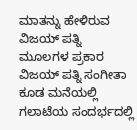ಮಾತನ್ನು ಹೇಳಿರುವ ವಿಜಯ್ ಪತ್ನಿ
ಮೂಲಗಳ ಪ್ರಕಾರ ವಿಜಯ್ ಪತ್ನಿ ಸಂಗೀತಾ ಕೂಡ ಮನೆಯಲ್ಲಿ ಗಲಾಟೆಯ ಸಂದರ್ಭದಲ್ಲಿ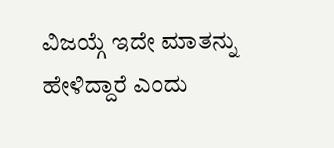ವಿಜಯ್ಗೆ ಇದೇ ಮಾತನ್ನು ಹೇಳಿದ್ದಾರೆ ಎಂದು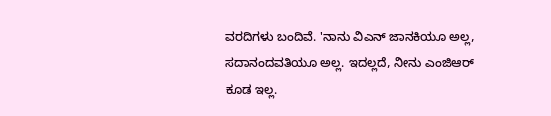ವರದಿಗಳು ಬಂದಿವೆ. 'ನಾನು ವಿಎನ್ ಜಾನಕಿಯೂ ಅಲ್ಲ, ಸದಾನಂದವತಿಯೂ ಅಲ್ಲ. ಇದಲ್ಲದೆ, ನೀನು ಎಂಜಿಆರ್ ಕೂಡ ಇಲ್ಲ.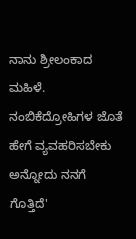ನಾನು ಶ್ರೀಲಂಕಾದ ಮಹಿಳೆ. ನಂಬಿಕೆದ್ರೋಹಿಗಳ ಜೊತೆ ಹೇಗೆ ವ್ಯವಹರಿಸಬೇಕು ಅನ್ನೋದು ನನಗೆ ಗೊತ್ತಿದೆ'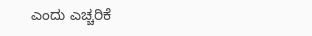ಎಂದು ಎಚ್ಚರಿಕೆ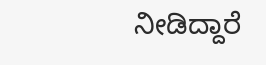ನೀಡಿದ್ದಾರೆ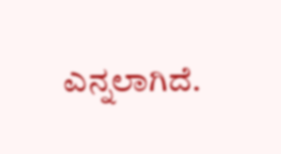ಎನ್ನಲಾಗಿದೆ.